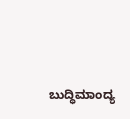ಬುದ್ಧಿಮಾಂದ್ಯ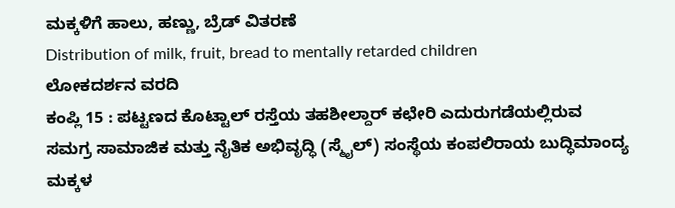ಮಕ್ಕಳಿಗೆ ಹಾಲು, ಹಣ್ಣು, ಬ್ರೆಡ್ ವಿತರಣೆ
Distribution of milk, fruit, bread to mentally retarded children
ಲೋಕದರ್ಶನ ವರದಿ
ಕಂಪ್ಲಿ 15 : ಪಟ್ಟಣದ ಕೊಟ್ಟಾಲ್ ರಸ್ತೆಯ ತಹಶೀಲ್ದಾರ್ ಕಛೇರಿ ಎದುರುಗಡೆಯಲ್ಲಿರುವ ಸಮಗ್ರ ಸಾಮಾಜಿಕ ಮತ್ತು ನೈತಿಕ ಅಭಿವೃದ್ಧಿ (ಸ್ಮೈಲ್) ಸಂಸ್ಥೆಯ ಕಂಪಲಿರಾಯ ಬುದ್ಧಿಮಾಂದ್ಯ ಮಕ್ಕಳ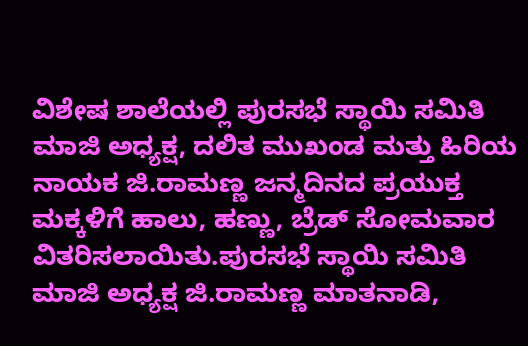ವಿಶೇಷ ಶಾಲೆಯಲ್ಲಿ ಪುರಸಭೆ ಸ್ಥಾಯಿ ಸಮಿತಿ ಮಾಜಿ ಅಧ್ಯಕ್ಷ, ದಲಿತ ಮುಖಂಡ ಮತ್ತು ಹಿರಿಯ ನಾಯಕ ಜಿ.ರಾಮಣ್ಣ ಜನ್ಮದಿನದ ಪ್ರಯುಕ್ತ ಮಕ್ಕಳಿಗೆ ಹಾಲು, ಹಣ್ಣು, ಬ್ರೆಡ್ ಸೋಮವಾರ ವಿತರಿಸಲಾಯಿತು.ಪುರಸಭೆ ಸ್ಥಾಯಿ ಸಮಿತಿ ಮಾಜಿ ಅಧ್ಯಕ್ಷ ಜಿ.ರಾಮಣ್ಣ ಮಾತನಾಡಿ,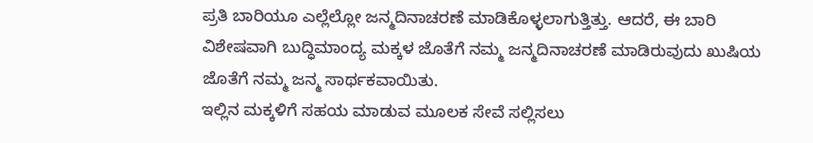ಪ್ರತಿ ಬಾರಿಯೂ ಎಲ್ಲೆಲ್ಲೋ ಜನ್ಮದಿನಾಚರಣೆ ಮಾಡಿಕೊಳ್ಳಲಾಗುತ್ತಿತ್ತು. ಆದರೆ, ಈ ಬಾರಿ ವಿಶೇಷವಾಗಿ ಬುದ್ಧಿಮಾಂದ್ಯ ಮಕ್ಕಳ ಜೊತೆಗೆ ನಮ್ಮ ಜನ್ಮದಿನಾಚರಣೆ ಮಾಡಿರುವುದು ಖುಷಿಯ ಜೊತೆಗೆ ನಮ್ಮ ಜನ್ಮ ಸಾರ್ಥಕವಾಯಿತು.
ಇಲ್ಲಿನ ಮಕ್ಕಳಿಗೆ ಸಹಯ ಮಾಡುವ ಮೂಲಕ ಸೇವೆ ಸಲ್ಲಿಸಲು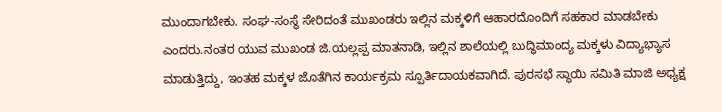ಮುಂದಾಗಬೇಕು. ಸಂಘ-ಸಂಸ್ಥೆ ಸೇರಿದಂತೆ ಮುಖಂಡರು ಇಲ್ಲಿನ ಮಕ್ಕಳಿಗೆ ಆಹಾರದೊಂದಿಗೆ ಸಹಕಾರ ಮಾಡಬೇಕು ಎಂದರು.ನಂತರ ಯುವ ಮುಖಂಡ ಜಿ.ಯಲ್ಲಪ್ಪ ಮಾತನಾಡಿ, ಇಲ್ಲಿನ ಶಾಲೆಯಲ್ಲಿ ಬುದ್ಧಿಮಾಂದ್ಯ ಮಕ್ಕಳು ವಿದ್ಯಾಭ್ಯಾಸ ಮಾಡುತ್ತಿದ್ದು, ಇಂತಹ ಮಕ್ಕಳ ಜೊತೆಗಿನ ಕಾರ್ಯಕ್ರಮ ಸ್ಪೂರ್ತಿದಾಯಕವಾಗಿದೆ. ಪುರಸಭೆ ಸ್ಥಾಯಿ ಸಮಿತಿ ಮಾಜಿ ಅಧ್ಯಕ್ಷ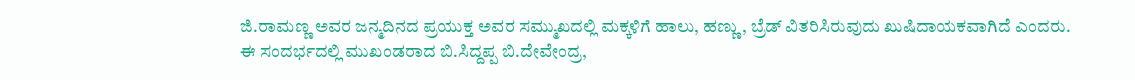ಜಿ.ರಾಮಣ್ಣ ಅವರ ಜನ್ಮದಿನದ ಪ್ರಯುಕ್ತ ಅವರ ಸಮ್ಮುಖದಲ್ಲಿ ಮಕ್ಕಳಿಗೆ ಹಾಲು, ಹಣ್ಣು, ಬ್ರೆಡ್ ವಿತರಿಸಿರುವುದು ಖುಷಿದಾಯಕವಾಗಿದೆ ಎಂದರು.
ಈ ಸಂದರ್ಭದಲ್ಲಿ ಮುಖಂಡರಾದ ಬಿ.ಸಿದ್ದಪ್ಪ ಬಿ.ದೇವೇಂದ್ರ,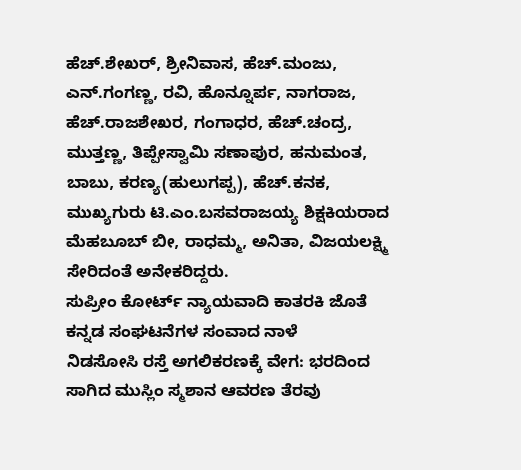ಹೆಚ್.ಶೇಖರ್, ಶ್ರೀನಿವಾಸ, ಹೆಚ್.ಮಂಜು, ಎನ್.ಗಂಗಣ್ಣ, ರವಿ, ಹೊನ್ನೂರ್ಪ, ನಾಗರಾಜ, ಹೆಚ್.ರಾಜಶೇಖರ, ಗಂಗಾಧರ, ಹೆಚ್.ಚಂದ್ರ, ಮುತ್ತಣ್ಣ, ತಿಪ್ಪೇಸ್ವಾಮಿ ಸಣಾಪುರ, ಹನುಮಂತ, ಬಾಬು, ಕರಣ್ಯ(ಹುಲುಗಪ್ಪ), ಹೆಚ್.ಕನಕ, ಮುಖ್ಯಗುರು ಟಿ.ಎಂ.ಬಸವರಾಜಯ್ಯ ಶಿಕ್ಷಕಿಯರಾದ ಮೆಹಬೂಬ್ ಬೀ, ರಾಧಮ್ಮ, ಅನಿತಾ, ವಿಜಯಲಕ್ಷ್ಮಿ ಸೇರಿದಂತೆ ಅನೇಕರಿದ್ದರು.
ಸುಪ್ರೀಂ ಕೋರ್ಟ್ ನ್ಯಾಯವಾದಿ ಕಾತರಕಿ ಜೊತೆ ಕನ್ನಡ ಸಂಘಟನೆಗಳ ಸಂವಾದ ನಾಳೆ
ನಿಡಸೋಸಿ ರಸ್ತೆ ಅಗಲಿಕರಣಕ್ಕೆ ವೇಗ: ಭರದಿಂದ ಸಾಗಿದ ಮುಸ್ಲಿಂ ಸ್ಮಶಾನ ಆವರಣ ತೆರವು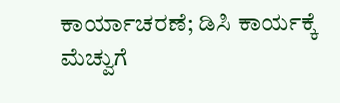ಕಾರ್ಯಾಚರಣೆ; ಡಿಸಿ ಕಾರ್ಯಕ್ಕೆ ಮೆಚ್ವುಗೆ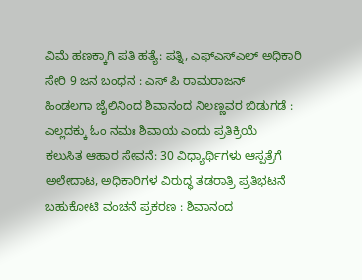ವಿಮೆ ಹಣಕ್ಕಾಗಿ ಪತಿ ಹತ್ಯೆ: ಪತ್ನಿ, ಎಫ್ಎಸ್ಎಲ್ ಅಧಿಕಾರಿ ಸೇರಿ 9 ಜನ ಬಂಧನ : ಎಸ್ ಪಿ ರಾಮರಾಜನ್
ಹಿಂಡಲಗಾ ಜೈಲಿನಿಂದ ಶಿವಾನಂದ ನಿಲಣ್ಣವರ ಬಿಡುಗಡೆ : ಎಲ್ಲದಕ್ಕು ಓಂ ನಮಃ ಶಿವಾಯ ಎಂದು ಪ್ರತಿಕ್ರಿಯೆ
ಕಲುಸಿತ ಆಹಾರ ಸೇವನೆ: 30 ವಿಧ್ಯಾರ್ಥಿಗಳು ಆಸ್ಪತ್ರೆಗೆ ಅಲೇದಾಟ, ಅಧಿಕಾರಿಗಳ ವಿರುದ್ಧ ತಡರಾತ್ರಿ ಪ್ರತಿಭಟನೆ
ಬಹುಕೋಟಿ ವಂಚನೆ ಪ್ರಕರಣ : ಶಿವಾನಂದ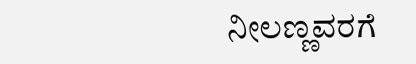ನೀಲಣ್ಣವರಗೆ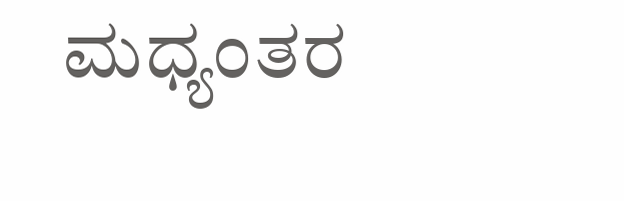ಮಧ್ಯಂತರ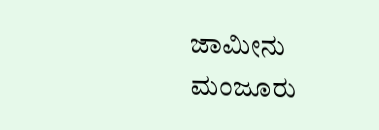ಜಾಮೀನು ಮಂಜೂರು